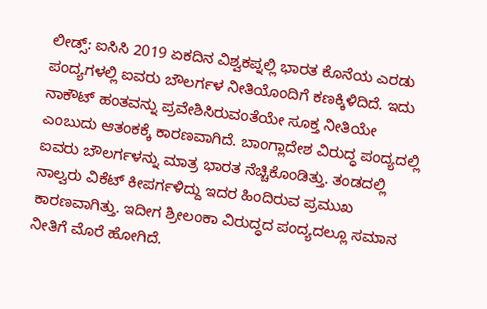ಲೀಡ್ಸ್: ಐಸಿಸಿ 2019 ಏಕದಿನ ವಿಶ್ವಕಪ್ನಲ್ಲಿ ಭಾರತ ಕೊನೆಯ ಎರಡು ಪಂದ್ಯಗಳಲ್ಲಿ ಐವರು ಬೌಲರ್ಗಳ ನೀತಿಯೊಂದಿಗೆ ಕಣಕ್ಕಿಳಿದಿದೆ. ಇದು ನಾಕೌಟ್ ಹಂತವನ್ನು ಪ್ರವೇಶಿಸಿರುವಂತೆಯೇ ಸೂಕ್ತ ನೀತಿಯೇ ಎಂಬುದು ಆತಂಕಕ್ಕೆ ಕಾರಣವಾಗಿದೆ. ಬಾಂಗ್ಲಾದೇಶ ವಿರುದ್ಧ ಪಂದ್ಯದಲ್ಲಿ ಐವರು ಬೌಲರ್ಗಳನ್ನು ಮಾತ್ರ ಭಾರತ ನೆಚ್ಚಿಕೊಂಡಿತ್ತು. ತಂಡದಲ್ಲಿ ನಾಲ್ವರು ವಿಕೆಟ್ ಕೀಪರ್ಗಳಿದ್ದು ಇದರ ಹಿಂದಿರುವ ಪ್ರಮುಖ ಕಾರಣವಾಗಿತ್ತು. ಇದೀಗ ಶ್ರೀಲಂಕಾ ವಿರುದ್ಧದ ಪಂದ್ಯದಲ್ಲೂ ಸಮಾನ ನೀತಿಗೆ ಮೊರೆ ಹೋಗಿದೆ.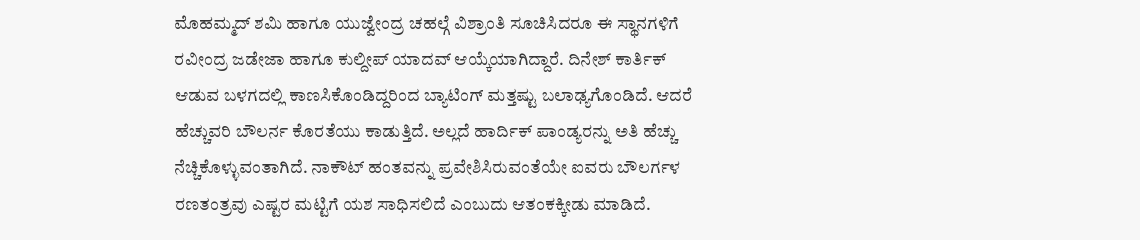ಮೊಹಮ್ಮದ್ ಶಮಿ ಹಾಗೂ ಯುಜ್ವೇಂದ್ರ ಚಹಲ್ಗೆ ವಿಶ್ರಾಂತಿ ಸೂಚಿಸಿದರೂ ಈ ಸ್ಥಾನಗಳಿಗೆ ರವೀಂದ್ರ ಜಡೇಜಾ ಹಾಗೂ ಕುಲ್ದೀಪ್ ಯಾದವ್ ಆಯ್ಕೆಯಾಗಿದ್ದಾರೆ. ದಿನೇಶ್ ಕಾರ್ತಿಕ್ ಆಡುವ ಬಳಗದಲ್ಲಿ ಕಾಣಸಿಕೊಂಡಿದ್ದರಿಂದ ಬ್ಯಾಟಿಂಗ್ ಮತ್ತಷ್ಟು ಬಲಾಢ್ಯಗೊಂಡಿದೆ. ಆದರೆ ಹೆಚ್ಚುವರಿ ಬೌಲರ್ನ ಕೊರತೆಯು ಕಾಡುತ್ತಿದೆ. ಅಲ್ಲದೆ ಹಾರ್ದಿಕ್ ಪಾಂಡ್ಯರನ್ನು ಅತಿ ಹೆಚ್ಚು ನೆಚ್ಚಿಕೊಳ್ಳುವಂತಾಗಿದೆ. ನಾಕೌಟ್ ಹಂತವನ್ನು ಪ್ರವೇಶಿಸಿರುವಂತೆಯೇ ಐವರು ಬೌಲರ್ಗಳ ರಣತಂತ್ರವು ಎಷ್ಟರ ಮಟ್ಟಿಗೆ ಯಶ ಸಾಧಿಸಲಿದೆ ಎಂಬುದು ಆತಂಕಕ್ಕೀಡು ಮಾಡಿದೆ.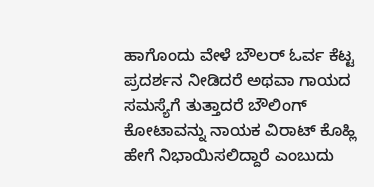ಹಾಗೊಂದು ವೇಳೆ ಬೌಲರ್ ಓರ್ವ ಕೆಟ್ಟ ಪ್ರದರ್ಶನ ನೀಡಿದರೆ ಅಥವಾ ಗಾಯದ ಸಮಸ್ಯೆಗೆ ತುತ್ತಾದರೆ ಬೌಲಿಂಗ್ ಕೋಟಾವನ್ನು ನಾಯಕ ವಿರಾಟ್ ಕೊಹ್ಲಿ ಹೇಗೆ ನಿಭಾಯಿಸಲಿದ್ದಾರೆ ಎಂಬುದು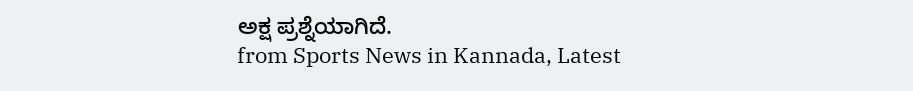ಅಕ್ಷ ಪ್ರಶ್ನೆಯಾಗಿದೆ.
from Sports News in Kannada, Latest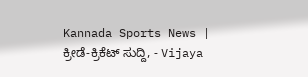Kannada Sports News | ಕ್ರೀಡೆ-ಕ್ರಿಕೆಟ್ ಸುದ್ದಿ, - Vijaya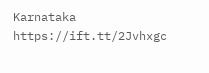Karnataka https://ift.tt/2Jvhxgc